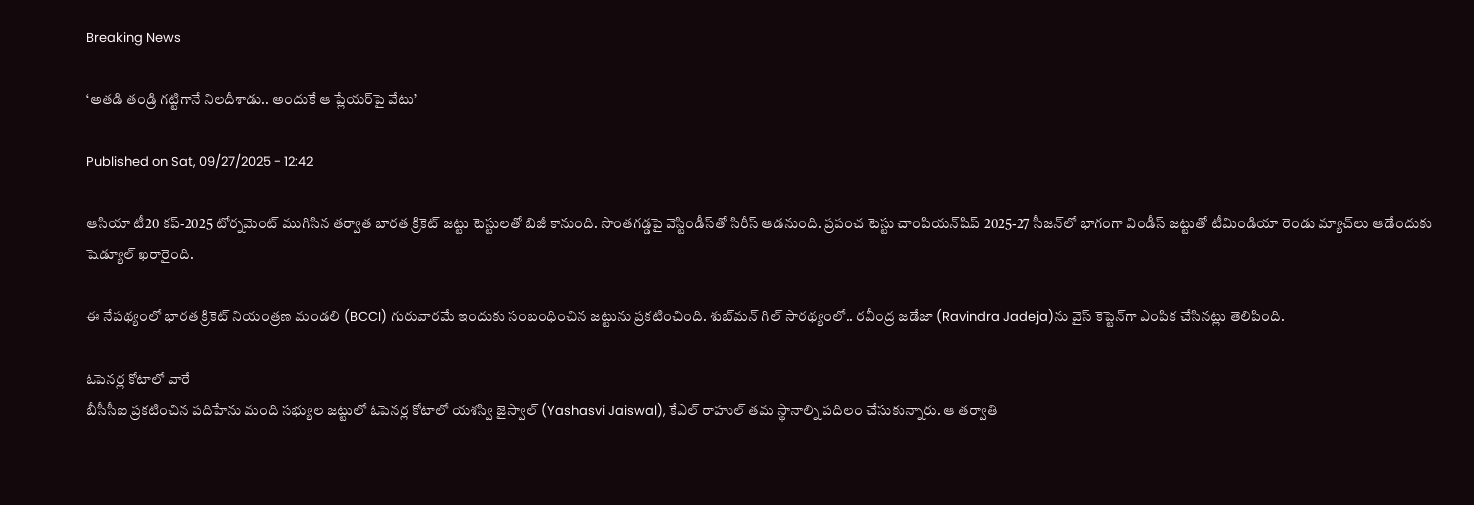Breaking News

‘అతడి తండ్రి గట్టిగానే నిలదీశాడు.. అందుకే ఆ ప్లేయర్‌పై వేటు’

Published on Sat, 09/27/2025 - 12:42

ఆసియా టీ20 కప్‌-2025 టోర్నమెంట్‌ ముగిసిన తర్వాత బారత క్రికెట్‌ జట్టు టెస్టులతో బిజీ కానుంది. సొంతగడ్డపై వెస్టిండీస్‌తో సిరీస్‌ ఆడనుంది. ప్రపంచ టెస్టు చాంపియన్‌షిప్‌ 2025-27 సీజన్‌లో భాగంగా విండీస్‌ జట్టుతో టీమిండియా రెండు మ్యాచ్‌లు ఆడేందుకు షెడ్యూల్‌ ఖరారైంది.

ఈ నేపథ్యంలో భారత క్రికెట్‌ నియంత్రణ మండలి (BCCI) గురువారమే ఇందుకు సంబంధించిన జట్టును ప్రకటించింది. శుబ్‌మన్‌ గిల్‌ సారథ్యంలో.. రవీంద్ర జడేజా (Ravindra Jadeja)ను వైస్‌ కెప్టెన్‌గా ఎంపిక చేసినట్లు తెలిపింది.

ఓపెనర్ల కోటాలో వారే
బీసీసీఐ ప్రకటించిన పదిహేను మంది సభ్యుల జట్టులో ఓపెనర్ల కోటాలో యశస్వి జైస్వాల్‌ (Yashasvi Jaiswal), కేఎల్‌ రాహుల్‌ తమ స్థానాల్ని పదిలం చేసుకున్నారు. ఆ తర్వాతి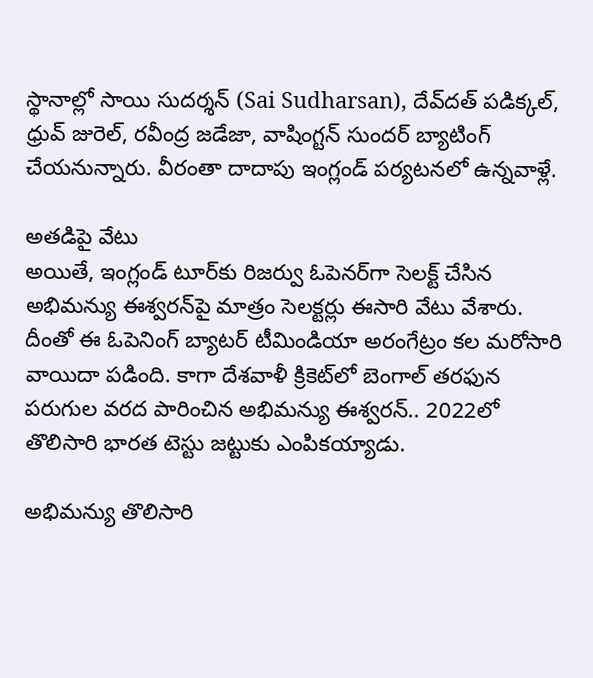స్థానాల్లో సాయి సుదర్శన్‌ (Sai Sudharsan), దేవ్‌దత్‌ పడిక్కల్‌, ధ్రువ్‌ జురెల్‌, రవీంద్ర జడేజా, వాషింగ్టన్‌ సుందర్‌ బ్యాటింగ్‌ చేయనున్నారు. వీరంతా దాదాపు ఇంగ్లండ్‌ పర్యటనలో ఉన్నవాళ్లే.

అతడిపై వేటు
అయితే, ఇంగ్లండ్‌ టూర్‌కు రిజర్వు ఓపెనర్‌గా సెలక్ట్‌ చేసిన అభిమన్యు ఈశ్వరన్‌పై మాత్రం సెలక్టర్లు ఈసారి వేటు వేశారు. దీంతో ఈ ఓపెనింగ్‌ బ్యాటర్‌ టీమిండియా అరంగేట్రం కల మరోసారి వాయిదా పడింది. కాగా దేశవాళీ క్రికెట్‌లో బెంగాల్‌ తరఫున పరుగుల వరద పారించిన అభిమన్యు ఈశ్వరన్‌.. 2022లో తొలిసారి భారత టెస్టు జట్టుకు ఎంపికయ్యాడు.

అభిమన్యు తొలిసారి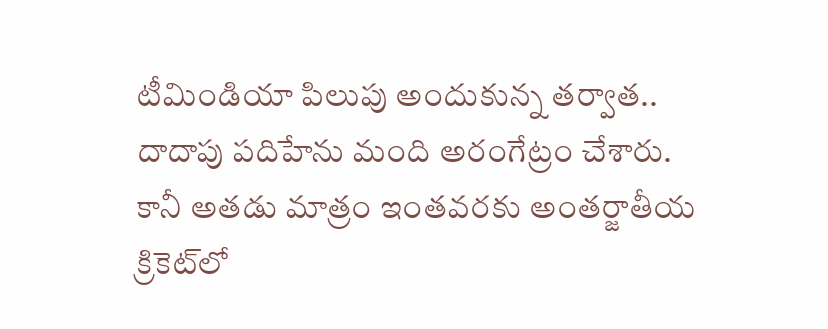టీమిండియా పిలుపు అందుకున్న తర్వాత.. దాదాపు పదిహేను మంది అరంగేట్రం చేశారు. కానీ అతడు మాత్రం ఇంతవరకు అంతర్జాతీయ క్రికెట్‌లో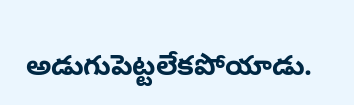అడుగుపెట్టలేకపోయాడు.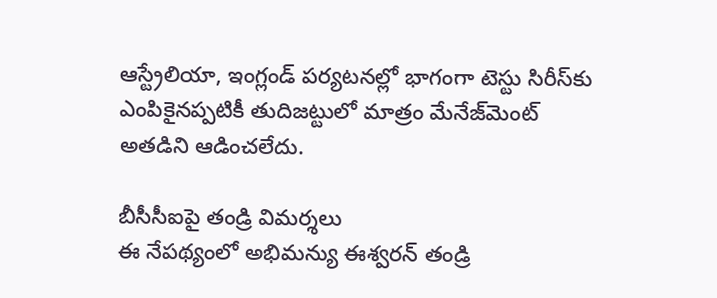ఆస్ట్రేలియా, ఇంగ్లండ్‌ పర్యటనల్లో భాగంగా టెస్టు సిరీస్‌కు ఎంపికైనప్పటికీ తుదిజట్టులో మాత్రం మేనేజ్‌మెంట్‌ అతడిని ఆడించలేదు.

బీసీసీఐపై తండ్రి విమర్శలు
ఈ నేపథ్యంలో అభిమన్యు ఈశ్వరన్‌ తండ్రి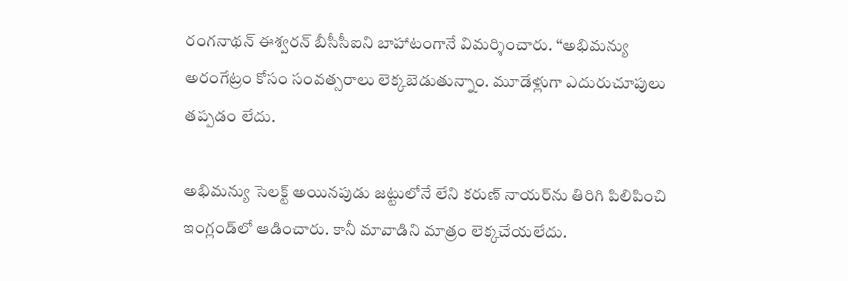రంగనాథన్‌ ఈశ్వరన్‌ బీసీసీఐని బాహాటంగానే విమర్శించారు. ‘‘అభిమన్యు అరంగేట్రం కోసం సంవత్సరాలు లెక్కబెడుతున్నాం. మూడేళ్లుగా ఎదురుచూపులు తప్పడం లేదు.

అభిమన్యు సెలక్ట్‌ అయినపుడు జట్టులోనే లేని కరుణ్‌ నాయర్‌ను తిరిగి పిలిపించి ఇంగ్లండ్‌లో ఆడించారు. కానీ మావాడిని మాత్రం లెక్కచేయలేదు.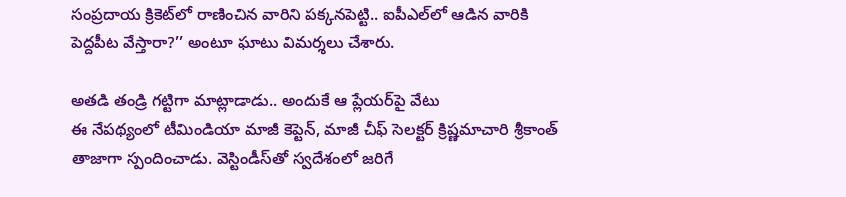సంప్రదాయ క్రికెట్‌లో రాణించిన వారిని పక్కనపెట్టి.. ఐపీఎల్‌లో ఆడిన వారికి పెద్దపీట వేస్తారా?’’ అంటూ ఘాటు విమర్శలు చేశారు.

అతడి తండ్రి గట్టిగా మాట్లాడాడు.. అందుకే ఆ ప్లేయర్‌పై వేటు
ఈ నేపథ్యంలో టీమిండియా మాజీ కెప్టెన్‌, మాజీ చీఫ్‌ సెలక్టర్‌ క్రిష్ణమాచారి శ్రీకాంత్‌ తాజాగా స్పందించాడు. వెస్టిండీస్‌తో స్వదేశంలో జరిగే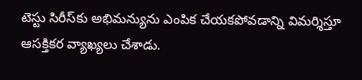టెస్టు సిరీస్‌కు అభిమన్యును ఎంపిక చేయకపోవడాన్ని విమర్శిస్తూ ఆసక్తికర వ్యాఖ్యలు చేశాడు.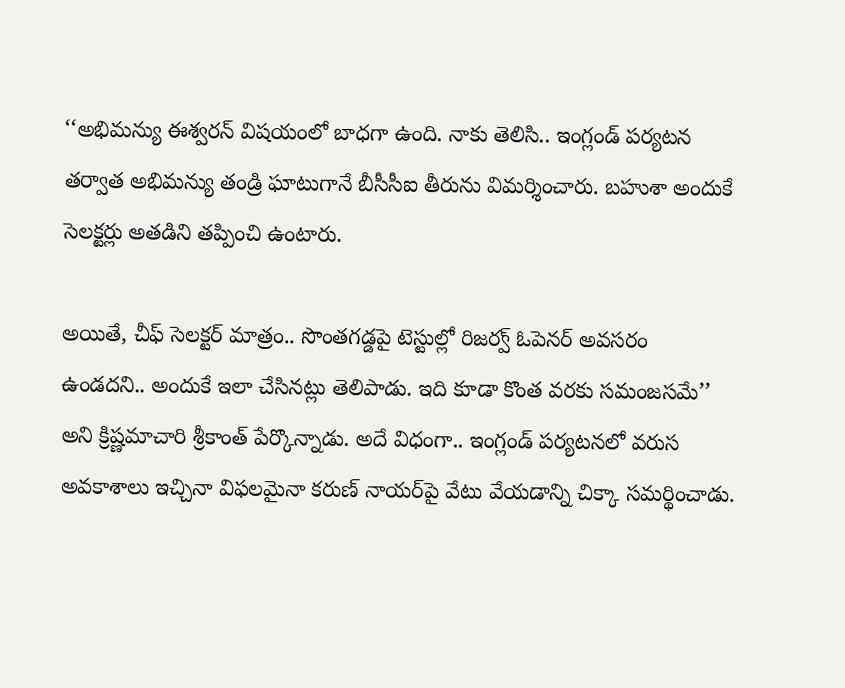‘‘అభిమన్యు ఈశ్వరన్‌ విషయంలో బాధగా ఉంది. నాకు తెలిసి.. ఇంగ్లండ్‌ పర్యటన తర్వాత అభిమన్యు తండ్రి ఘాటుగానే బీసీసీఐ తీరును విమర్శించారు. బహుశా అందుకే సెలక్టర్లు అతడిని తప్పించి ఉంటారు.

అయితే, చీఫ్‌ సెలక్టర్‌ మాత్రం.. సొంతగడ్డపై టెస్టుల్లో రిజర్వ్‌ ఓపెనర్‌ అవసరం ఉండదని.. అందుకే ఇలా చేసినట్లు తెలిపాడు. ఇది కూడా కొంత వరకు సమంజసమే’’ అని క్రిష్ణమాచారి శ్రీకాంత్‌ పేర్కొన్నాడు. అదే విధంగా.. ఇంగ్లండ్‌ పర్యటనలో వరుస అవకాశాలు ఇచ్చినా విఫలమైనా కరుణ్‌ నాయర్‌పై వేటు వేయడాన్ని చిక్కా సమర్థించాడు.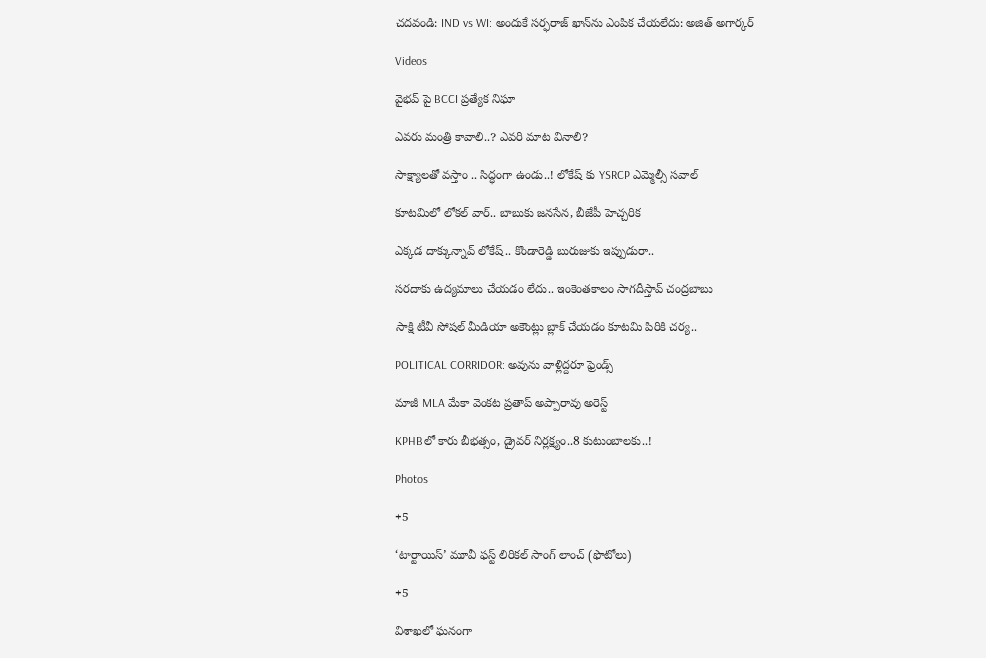చదవండి: IND vs WI: అందుకే సర్ఫరాజ్‌ ఖాన్‌ను ఎంపిక చేయలేదు: అజిత్‌ అగార్కర్‌

Videos

వైభవ్ పై BCCI ప్రత్యేక నిఘా

ఎవరు మంత్రి కావాలి..? ఎవరి మాట వినాలి?

సాక్ష్యాలతో వస్తాం .. సిద్ధంగా ఉండు..! లోకేష్ కు YSRCP ఎమ్మెల్సీ సవాల్

కూటమిలో లోకల్ వార్.. బాబుకు జనసేన, బీజేపీ హెచ్చరిక

ఎక్కడ దాక్కున్నావ్ లోకేష్.. కొండారెడ్డి బురుజుకు ఇప్పుడురా..

సరదాకు ఉద్యమాలు చేయడం లేదు.. ఇంకెంతకాలం సాగదీస్తావ్ చంద్రబాబు

సాక్షి టీవీ సోషల్ మీడియా అకౌంట్లు బ్లాక్ చేయడం కూటమి పిరికి చర్య..

POLITICAL CORRIDOR: అవును వాళ్లిద్దరూ ఫ్రెండ్స్

మాజీ MLA మేకా వెంకట ప్రతాప్ అప్పారావు అరెస్ట్

KPHBలో కారు బీభత్సం, డ్రైవర్ నిర్లక్ష్యం..8 కుటుంబాలకు..!

Photos

+5

‘టార్టాయిస్’ మూవీ ఫస్ట్ లిరికల్ సాంగ్ లాంచ్ (ఫొటోలు)

+5

విశాఖలో ఘనంగా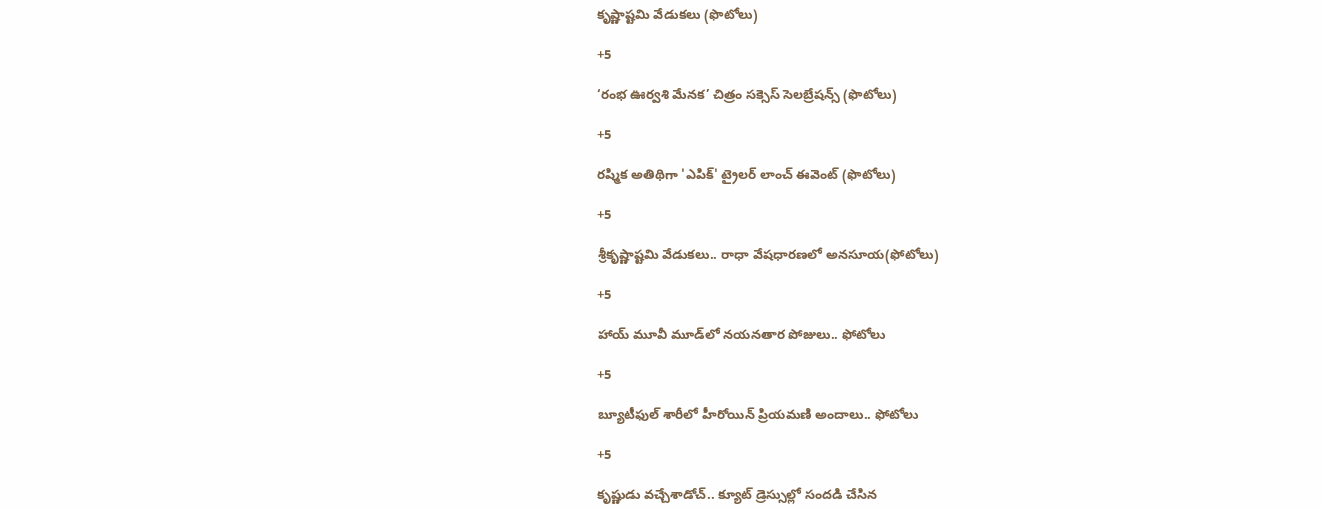కృష్ణాష్టమి వేడుకలు (ఫొటోలు)

+5

‘రంభ ఊర్వశి మేనక’ చిత్రం సక్సెస్ సెలబ్రేషన్స్ (ఫొటోలు)

+5

రష్మిక అతిథిగా 'ఎపిక్' ట్రైలర్ లాంచ్ ఈవెంట్ (ఫొటోలు)

+5

శ్రీకృష్ణాష్టమి వేడుకలు.. రాధా వేషధారణలో అనసూయ(ఫోటోలు)

+5

హాయ్ మూవీ మూడ్‌లో నయనతార పోజులు.. ఫోటోలు

+5

బ్యూటీఫుల్ శారీలో హీరోయిన్ ప్రియమణి అందాలు.. ఫోటోలు

+5

కృష్ణుడు వచ్చేశాడోచ్.. క్యూట్ డ్రెస్సుల్లో సందడి చేసిన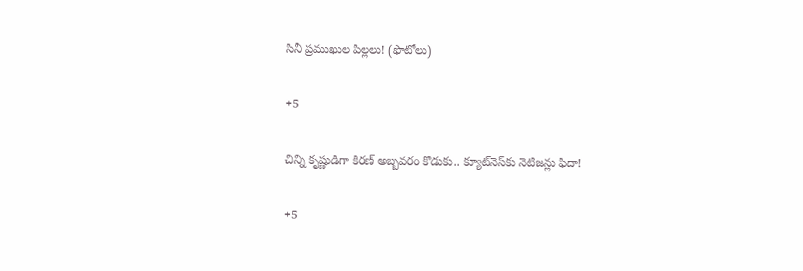సినీ ప్రముఖుల పిల్లలు! (ఫొటోలు)

+5

చిన్ని కృష్ణుడిగా కిరణ్ అబ్బవరం కొడుకు.. క్యూట్‌నెస్‌కు నెటిజన్లు ఫిదా!

+5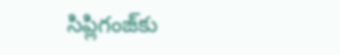సిప్లిగంజ్‌కు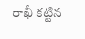రాఖీ కట్టిన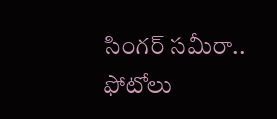సింగర్ సమీరా.. ఫోటోలు